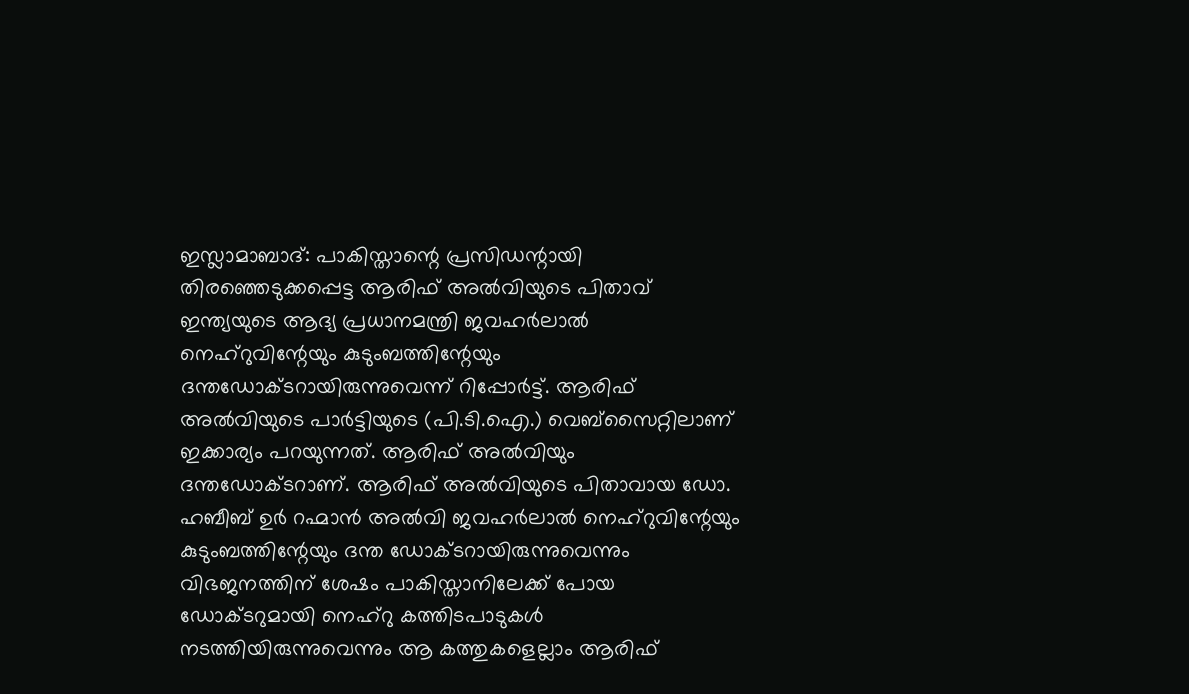ഇസ്ലാമാബാദ്: പാകിസ്താന്റെ പ്രസിഡന്റായി തിരഞ്ഞെടുക്കപ്പെട്ട ആരിഫ് അൽവിയുടെ പിതാവ് ഇന്ത്യയുടെ ആദ്യ പ്രധാനമന്ത്രി ജവഹർലാൽ നെഹ്റുവിന്റേയും കുടുംബത്തിന്റേയും ദന്തഡോക്ടറായിരുന്നുവെന്ന് റിപ്പോർട്ട്. ആരിഫ് അൽവിയുടെ പാർട്ടിയുടെ (പി.ടി.ഐ.) വെബ്സൈറ്റിലാണ് ഇക്കാര്യം പറയുന്നത്. ആരിഫ് അൽവിയും ദന്തഡോക്ടറാണ്. ആരിഫ് അൽവിയുടെ പിതാവായ ഡോ. ഹബീബ് ഉർ റഹ്മാൻ അൽവി ജവഹർലാൽ നെഹ്റുവിന്റേയും കുടുംബത്തിന്റേയും ദന്ത ഡോക്ടറായിരുന്നുവെന്നും വിഭജനത്തിന് ശേഷം പാകിസ്താനിലേക്ക് പോയ ഡോക്ടറുമായി നെഹ്റു കത്തിടപാടുകൾ നടത്തിയിരുന്നുവെന്നും ആ കത്തുകളെല്ലാം ആരിഫ്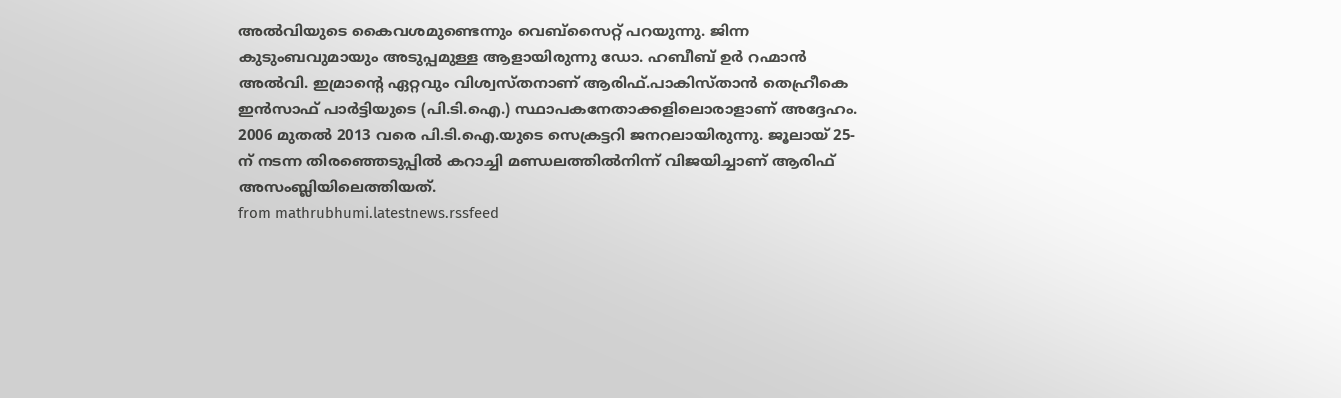അൽവിയുടെ കൈവശമുണ്ടെന്നും വെബ്സൈറ്റ് പറയുന്നു. ജിന്ന കുടുംബവുമായും അടുപ്പമുള്ള ആളായിരുന്നു ഡോ. ഹബീബ് ഉർ റഹ്മാൻ അൽവി. ഇമ്രാന്റെ ഏറ്റവും വിശ്വസ്തനാണ് ആരിഫ്.പാകിസ്താൻ തെഹ്രീകെ ഇൻസാഫ് പാർട്ടിയുടെ (പി.ടി.ഐ.) സ്ഥാപകനേതാക്കളിലൊരാളാണ് അദ്ദേഹം. 2006 മുതൽ 2013 വരെ പി.ടി.ഐ.യുടെ സെക്രട്ടറി ജനറലായിരുന്നു. ജൂലായ് 25-ന് നടന്ന തിരഞ്ഞെടുപ്പിൽ കറാച്ചി മണ്ഡലത്തിൽനിന്ന് വിജയിച്ചാണ് ആരിഫ് അസംബ്ലിയിലെത്തിയത്.
from mathrubhumi.latestnews.rssfeed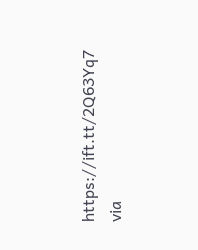https://ift.tt/2Q63Yq7
via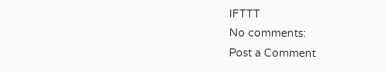IFTTT
No comments:
Post a Comment